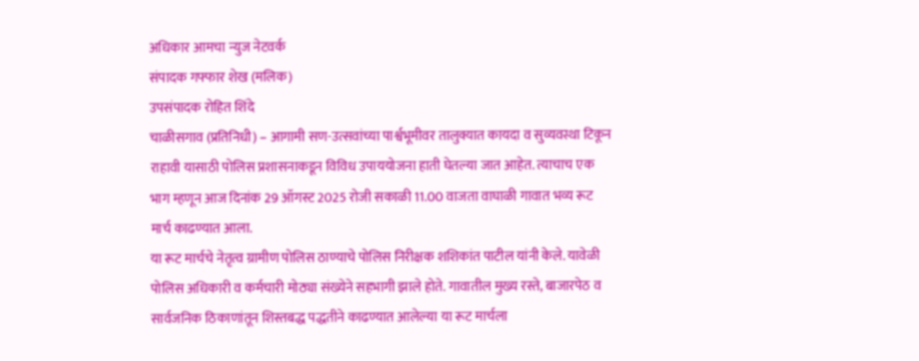अधिकार आमचा न्युज नेटवर्क
संपादक गफ्फार शेख (मलिक)
उपसंपादक रोहित शिंदे
चाळीसगाव (प्रतिनिधी) – आगामी सण-उत्सवांच्या पार्श्वभूमीवर तालुक्यात कायदा व सुव्यवस्था टिकून राहावी यासाठी पोलिस प्रशासनाकडून विविध उपाययोजना हाती घेतल्या जात आहेत. त्याचाच एक भाग म्हणून आज दिनांक 29 ऑगस्ट 2025 रोजी सकाळी 11.00 वाजता वाघाळी गावात भव्य रूट मार्च काढण्यात आला.
या रूट मार्चचे नेतृत्व ग्रामीण पोलिस ठाण्याचे पोलिस निरीक्षक शशिकांत पाटील यांनी केले. यावेळी पोलिस अधिकारी व कर्मचारी मोठ्या संख्येने सहभागी झाले होते. गावातील मुख्य रस्ते, बाजारपेठ व सार्वजनिक ठिकाणांतून शिस्तबद्ध पद्धतीने काढण्यात आलेल्या या रूट मार्चला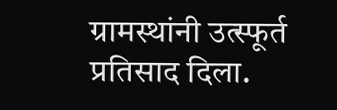ग्रामस्थांनी उत्स्फूर्त प्रतिसाद दिला.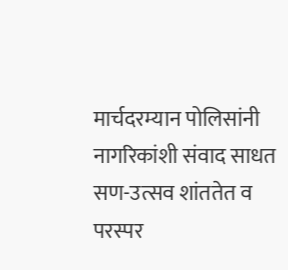मार्चदरम्यान पोलिसांनी नागरिकांशी संवाद साधत सण-उत्सव शांततेत व परस्पर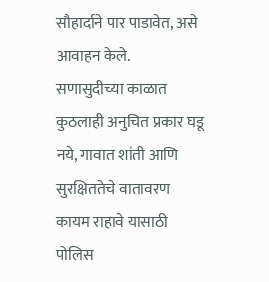सौहार्दाने पार पाडावेत, असे आवाहन केले.
सणासुदीच्या काळात कुठलाही अनुचित प्रकार घडू नये, गावात शांती आणि सुरक्षिततेचे वातावरण कायम राहावे यासाठी पोलिस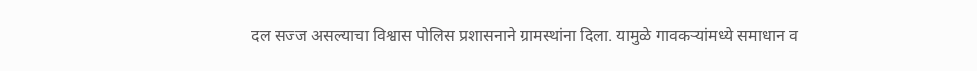दल सज्ज असल्याचा विश्वास पोलिस प्रशासनाने ग्रामस्थांना दिला. यामुळे गावकऱ्यांमध्ये समाधान व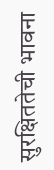सुरक्षिततेची भावना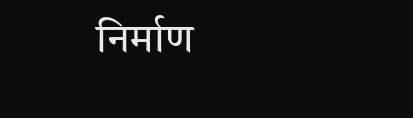निर्माण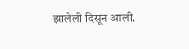झालेली दिसून आली.